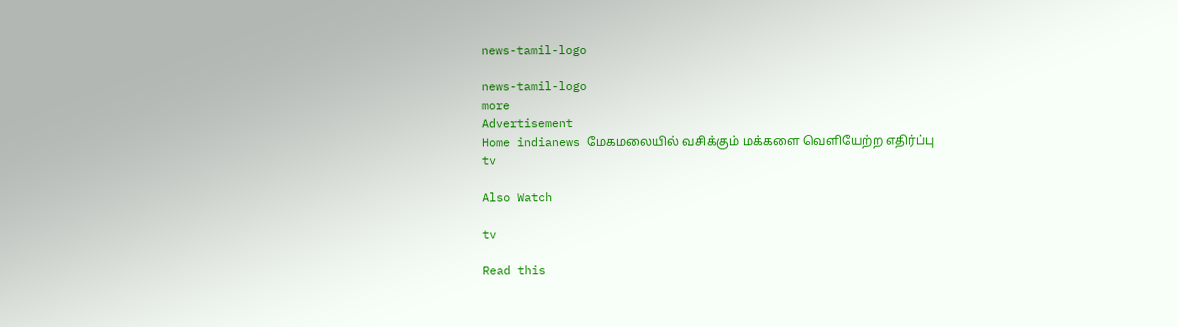news-tamil-logo

news-tamil-logo
more
Advertisement
Home indianews மேகமலையில் வசிக்கும் மக்களை வெளியேற்ற எதிர்ப்பு
tv

Also Watch

tv

Read this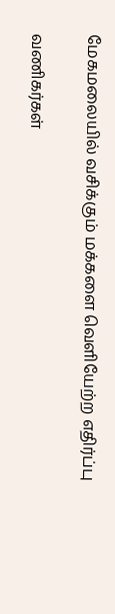மேகமலையில் வசிக்கும் மக்களை வெளியேற்ற எதிர்ப்பு

வணிகர்கள்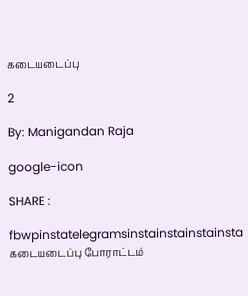கடையடைப்பு

2

By: Manigandan Raja

google-icon

SHARE :

fbwpinstatelegramsinstainstainstainsta
கடையடைப்பு போராட்டம்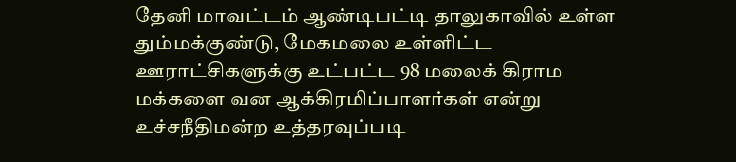தேனி மாவட்டம் ஆண்டிபட்டி தாலுகாவில் உள்ள தும்மக்குண்டு, மேகமலை உள்ளிட்ட ஊராட்சிகளுக்கு உட்பட்ட 98 மலைக் கிராம மக்களை வன ஆக்கிரமிப்பாளர்கள் என்று உச்சநீதிமன்ற உத்தரவுப்படி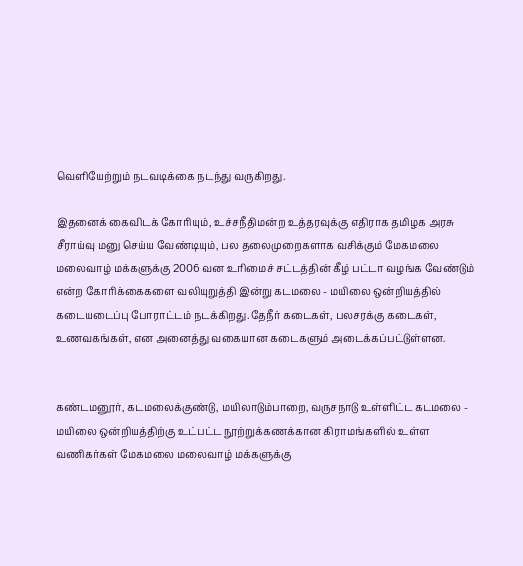வெளியேற்றும் நடவடிக்கை நடந்து வருகிறது.

இதனைக் கைவிடக் கோரியும், உச்சநீதிமன்ற உத்தரவுக்கு எதிராக தமிழக அரசு சீராய்வு மனு செய்ய வேண்டியும், பல தலைமுறைகளாக வசிக்கும் மேகமலை மலைவாழ் மக்களுக்கு 2006 வன உரிமைச் சட்டத்தின் கீழ் பட்டா வழங்க வேண்டும் என்ற கோரிக்கைகளை வலியுறுத்தி இன்று கடமலை - மயிலை ஒன்றியத்தில் கடையடைப்பு போராட்டம் நடக்கிறது.தேநீர் கடைகள், பலசரக்கு கடைகள், உணவகங்கள், என அனைத்து வகையான கடைகளும் அடைக்கப்பட்டுள்ளன.


கண்டமனூர், கடமலைக்குண்டு, மயிலாடும்பாறை, வருசநாடு உள்ளிட்ட கடமலை - மயிலை ஒன்றியத்திற்கு உட்பட்ட நூற்றுக்கணக்கான கிராமங்களில் உள்ள வணிகர்கள் மேகமலை மலைவாழ் மக்களுக்கு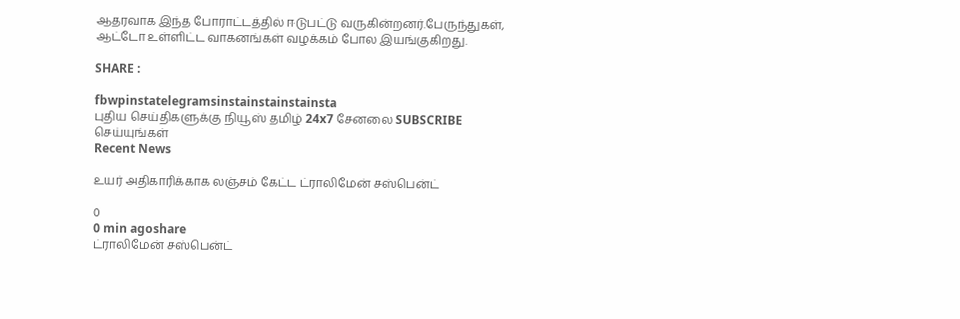ஆதரவாக இந்த போராட்டத்தில் ஈடுபட்டு வருகின்றனர்.பேருந்துகள், ஆட்டோ உள்ளிட்ட வாகனங்கள் வழக்கம் போல இயங்குகிறது.

SHARE :

fbwpinstatelegramsinstainstainstainsta
புதிய செய்திகளுக்கு நியூஸ் தமிழ் 24x7 சேனலை SUBSCRIBE செய்யுங்கள்
Recent News

உயர் அதிகாரிக்காக லஞ்சம் கேட்ட ட்ராலிமேன் சஸ்பென்ட்

0
0 min agoshare
ட்ராலிமேன் சஸ்பென்ட்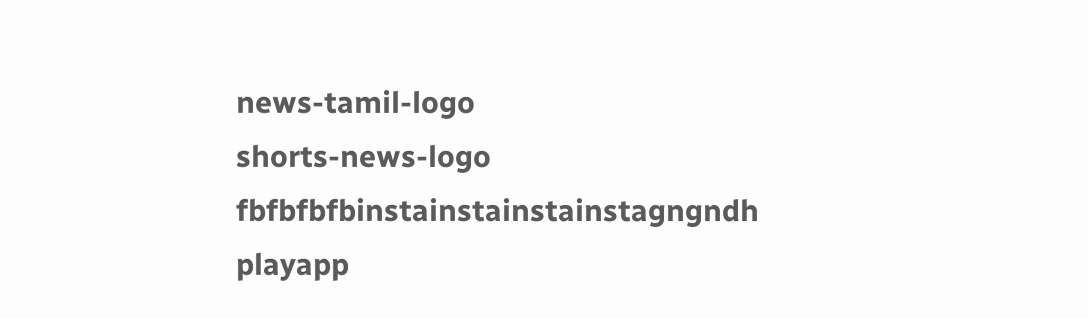news-tamil-logo
shorts-news-logo
fbfbfbfbinstainstainstainstagngndh
playapp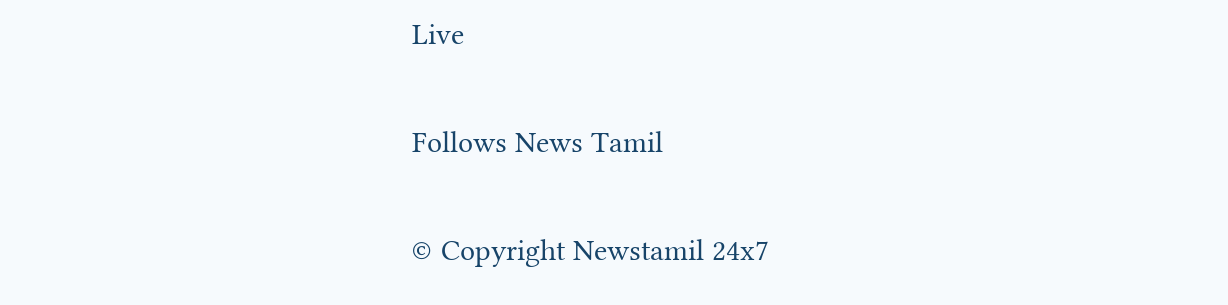Live

Follows News Tamil

© Copyright Newstamil 24x7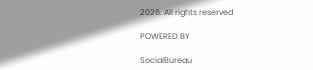2026. All rights reserved

POWERED BY

SocialBureau